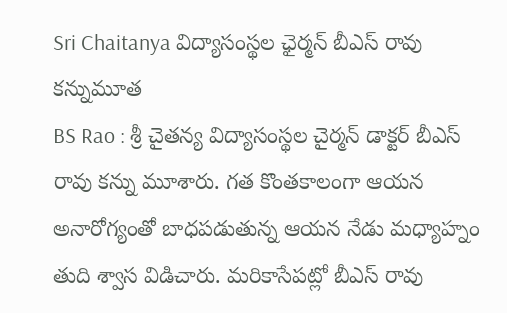Sri Chaitanya విద్యాసంస్థల ఛైర్మన్ బీఎస్ రావు కన్నుమూత
BS Rao : శ్రీ చైతన్య విద్యాసంస్థల చైర్మన్ డాక్టర్ బీఎస్ రావు కన్ను మూశారు. గత కొంతకాలంగా ఆయన అనారోగ్యంతో బాధపడుతున్న ఆయన నేడు మధ్యాహ్నం తుది శ్వాస విడిచారు. మరికాసేపట్లో బీఎస్ రావు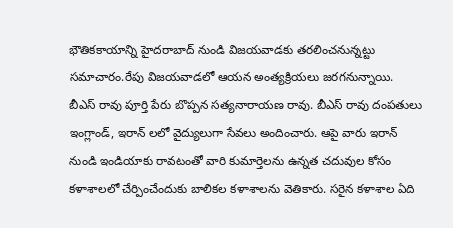భౌతికకాయాన్ని హైదరాబాద్ నుండి విజయవాడకు తరలించనున్నట్టు సమాచారం.రేపు విజయవాడలో ఆయన అంత్యక్రియలు జరగనున్నాయి.
బీఎస్ రావు పూర్తి పేరు బొప్పన సత్యనారాయణ రావు. బీఎస్ రావు దంపతులు ఇంగ్లాండ్, ఇరాన్ లలో వైద్యులుగా సేవలు అందించారు. ఆపై వారు ఇరాన్ నుండి ఇండియాకు రావటంతో వారి కుమార్తెలను ఉన్నత చదువుల కోసం కళాశాలలో చేర్పించేందుకు బాలికల కళాశాలను వెతికారు. సరైన కళాశాల ఏది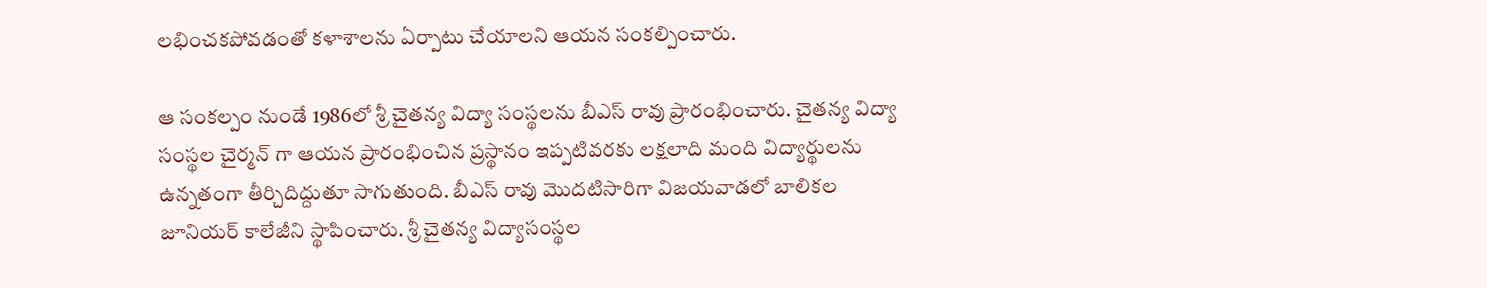లభించకపోవడంతో కళాశాలను ఏర్పాటు చేయాలని ఆయన సంకల్పించారు.

ఆ సంకల్పం నుండే 1986లో శ్రీ చైతన్య విద్యా సంస్థలను బీఎస్ రావు ప్రారంభించారు. చైతన్య విద్యా సంస్థల చైర్మన్ గా ఆయన ప్రారంభించిన ప్రస్థానం ఇప్పటివరకు లక్షలాది మంది విద్యార్థులను ఉన్నతంగా తీర్చిదిద్దుతూ సాగుతుంది. బీఎస్ రావు మొదటిసారిగా విజయవాడలో బాలికల జూనియర్ కాలేజీని స్థాపించారు. శ్రీ చైతన్య విద్యాసంస్థల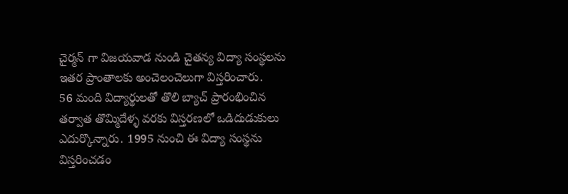చైర్మన్ గా విజయవాడ నుండి చైతన్య విద్యా సంస్థలను ఇతర ప్రాంతాలకు అంచెలంచెలుగా విస్తరించారు.
56 మంది విద్యార్థులతో తొలి బ్యాచ్ ప్రారంభించిన తర్వాత తొమ్మిదేళ్ళ వరకు విస్తరణలో ఒడిదుడుకులు ఎదుర్కొన్నారు. 1995 నుంచి ఈ విద్యా సంస్థను విస్తరించడం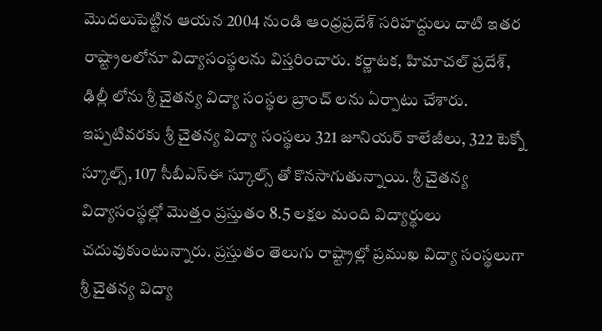మొదలుపెట్టిన ఆయన 2004 నుండి ఆంధ్రప్రదేశ్ సరిహద్దులు దాటి ఇతర రాష్ట్రాలలోనూ విద్యాసంస్థలను విస్తరించారు. కర్ణాటక, హిమాచల్ ప్రదేశ్, ఢిల్లీ లోను శ్రీ చైతన్య విద్యా సంస్థల బ్రాంచ్ లను ఏర్పాటు చేశారు.
ఇప్పటివరకు శ్రీ చైతన్య విద్యా సంస్థలు 321 జూనియర్ కాలేజీలు, 322 టెక్నో స్కూల్స్, 107 సీబీఎస్ఈ స్కూల్స్ తో కొనసాగుతున్నాయి. శ్రీ చైతన్య విద్యాసంస్థల్లో మొత్తం ప్రస్తుతం 8.5 లక్షల మంది విద్యార్థులు చదువుకుంటున్నారు. ప్రస్తుతం తెలుగు రాష్ట్రాల్లో ప్రముఖ విద్యా సంస్థలుగా శ్రీ చైతన్య విద్యా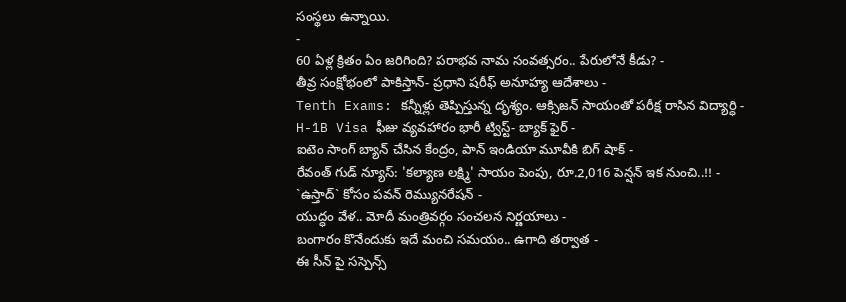సంస్థలు ఉన్నాయి.
-
60 ఏళ్ల క్రితం ఏం జరిగింది? పరాభవ నామ సంవత్సరం.. పేరులోనే కీడు? -
తీవ్ర సంక్షోభంలో పాకిస్తాన్- ప్రధాని షరీఫ్ అనూహ్య ఆదేశాలు -
Tenth Exams: కన్నీళ్లు తెప్పిస్తున్న దృశ్యం. ఆక్సిజన్ సాయంతో పరీక్ష రాసిన విద్యార్ధి -
H-1B Visa ఫీజు వ్యవహారం భారీ ట్విస్ట్- బ్యాక్ ఫైర్ -
ఐటెం సాంగ్ బ్యాన్ చేసిన కేంద్రం, పాన్ ఇండియా మూవీకి బిగ్ షాక్ -
రేవంత్ గుడ్ న్యూస్: 'కల్యాణ లక్ష్మి' సాయం పెంపు, రూ.2,016 పెన్షన్ ఇక నుంచి..!! -
`ఉస్తాద్` కోసం పవన్ రెమ్యునరేషన్ -
యుద్ధం వేళ.. మోదీ మంత్రివర్గం సంచలన నిర్ణయాలు -
బంగారం కొనేందుకు ఇదే మంచి సమయం.. ఉగాది తర్వాత -
ఈ సీన్ పై సస్పెన్స్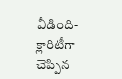వీడింది- క్లారిటీగా చెప్పిన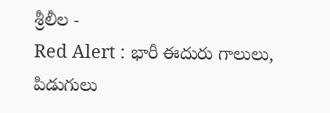శ్రీలీల -
Red Alert : భారీ ఈదురు గాలులు, పిడుగులు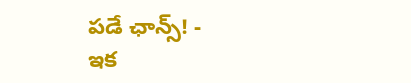పడే ఛాన్స్! -
ఇక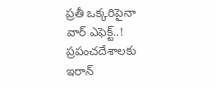ప్రతీ ఒక్కరిపైనా వార్ ఎఫెక్ట్..! ప్రపంచదేశాలకు ఇరాన్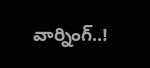వార్నింగ్..!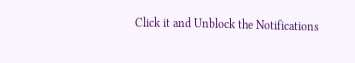Click it and Unblock the Notifications